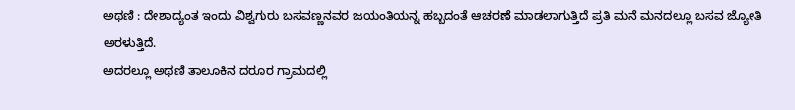ಅಥಣಿ : ದೇಶಾದ್ಯಂತ ಇಂದು ವಿಶ್ವಗುರು ಬಸವಣ್ಣನವರ ಜಯಂತಿಯನ್ನ ಹಬ್ಬದಂತೆ ಆಚರಣೆ ಮಾಡಲಾಗುತ್ತಿದೆ ಪ್ರತಿ ಮನೆ ಮನದಲ್ಲೂ ಬಸವ ಜ್ಯೋತಿ ಅರಳುತ್ತಿದೆ.
ಅದರಲ್ಲೂ ಅಥಣಿ ತಾಲೂಕಿನ ದರೂರ ಗ್ರಾಮದಲ್ಲಿ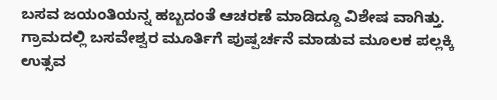ಬಸವ ಜಯಂತಿಯನ್ನ ಹಬ್ಬದಂತೆ ಆಚರಣೆ ಮಾಡಿದ್ದೂ ವಿಶೇಷ ವಾಗಿತ್ತು.
ಗ್ರಾಮದಲ್ಲಿ ಬಸವೇಶ್ವರ ಮೂರ್ತಿಗೆ ಪುಷ್ಪರ್ಚನೆ ಮಾಡುವ ಮೂಲಕ ಪಲ್ಲಕ್ಕಿ ಉತ್ಸವ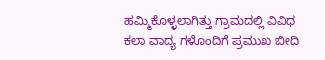ಹಮ್ಮಿಕೊಳ್ಳಲಾಗಿತ್ತು ಗ್ರಾಮದಲ್ಲಿ ವಿವಿಧ ಕಲಾ ವಾದ್ಯ ಗಳೊಂದಿಗೆ ಪ್ರಮುಖ ಬೀದಿ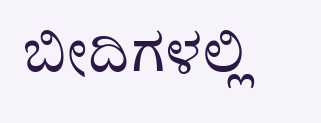ಬೀದಿಗಳಲ್ಲಿ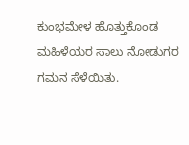ಕುಂಭಮೇಳ ಹೊತ್ತುಕೊಂಡ ಮಹಿಳೆಯರ ಸಾಲು ನೋಡುಗರ ಗಮನ ಸೆಳೆಯಿತು.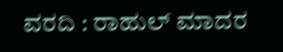ವರದಿ : ರಾಹುಲ್ ಮಾದರ